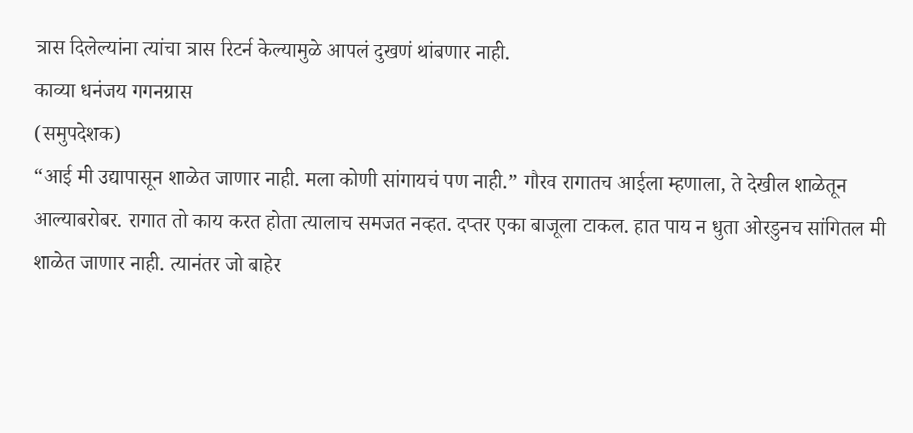त्रास दिलेल्यांना त्यांचा त्रास रिटर्न केल्यामुळे आपलं दुखणं थांबणार नाही.
काव्या धनंजय गगनग्रास
(समुपदेशक)
“आई मी उद्यापासून शाळेत जाणार नाही. मला कोणी सांगायचं पण नाही.” गौरव रागातच आईला म्हणाला, ते देखील शाळेतून आल्याबरोबर. रागात तो काय करत होता त्यालाच समजत नव्हत. दप्तर एका बाजूला टाकल. हात पाय न धुता ओरडुनच सांगितल मी शाळेत जाणार नाही. त्यानंतर जो बाहेर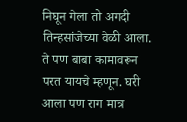निघून गेला तो अगदी तिन्हसांजेच्या वेळी आला. ते पण बाबा कामावरून परत यायचे म्हणून. घरी आला पण राग मात्र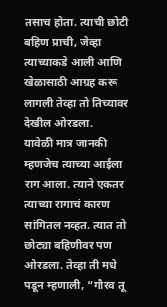तसाच होता. त्याची छोटी बहिण प्राची, जेव्हा त्याच्याकडे आली आणि खेळासाठी आग्रह करू लागली तेव्हा तो तिच्यावर देखील ओरडला.
यावेळी मात्र जानकी म्हणजेच त्याच्या आईला राग आला. त्याने एकतर त्याच्या रागाचं कारण सांगितल नव्हत. त्यात तो छोट्या बहिणीवर पण ओरडला. तेव्हा ती मधे पडून म्हणाली, “गौरव तू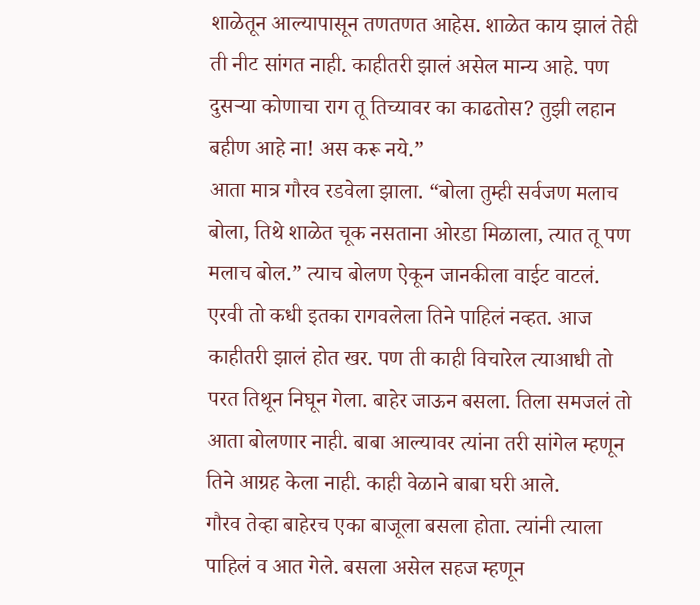शाळेतून आल्यापासून तणतणत आहेस. शाळेत काय झालं तेही ती नीट सांगत नाही. काहीतरी झालं असेल मान्य आहे. पण दुसऱ्या कोणाचा राग तू तिच्यावर का काढतोस? तुझी लहान बहीण आहे ना! अस करू नये.”
आता मात्र गौरव रडवेला झाला. “बोला तुम्ही सर्वजण मलाच बोला, तिथे शाळेत चूक नसताना ओरडा मिळाला, त्यात तू पण मलाच बोल.” त्याच बोलण ऐकून जानकीला वाईट वाटलं. एरवी तो कधी इतका रागवलेला तिने पाहिलं नव्हत. आज काहीतरी झालं होत खर. पण ती काही विचारेल त्याआधी तो परत तिथून निघून गेला. बाहेर जाऊन बसला. तिला समजलं तो आता बोलणार नाही. बाबा आल्यावर त्यांना तरी सांगेल म्हणून तिने आग्रह केला नाही. काही वेळाने बाबा घरी आले.
गौरव तेव्हा बाहेरच एका बाजूला बसला होता. त्यांनी त्याला पाहिलं व आत गेले. बसला असेल सहज म्हणून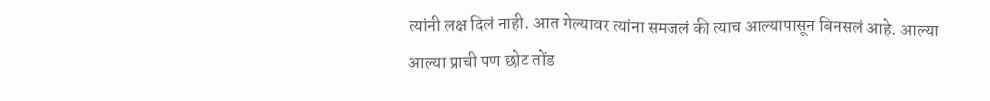त्यांनी लक्ष दिलं नाही. आत गेल्यावर त्यांना समजलं की त्याच आल्यापासून बिनसलं आहे. आल्या आल्या प्राची पण छोट तोंड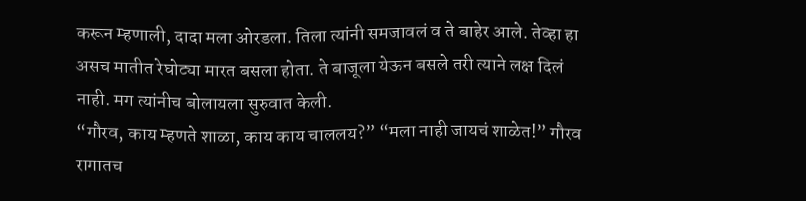करून म्हणाली, दादा मला ओरडला. तिला त्यांनी समजावलं व ते बाहेर आले. तेव्हा हा असच मातीत रेघोट्या मारत बसला होता. ते बाजूला येऊन बसले तरी त्याने लक्ष दिलं नाही. मग त्यांनीच बोलायला सुरुवात केली.
“गौरव, काय म्हणते शाळा, काय काय चाललय?” “मला नाही जायचं शाळेत!” गौरव रागातच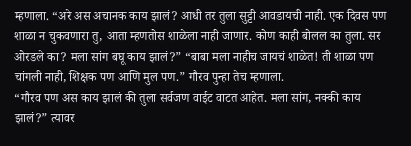म्हणाला. “अरे अस अचानक काय झालं? आधी तर तुला सुट्टी आवडायची नाही. एक दिवस पण शाळा न चुकवणारा तु, आता म्हणतोस शाळेला नाही जाणार. कोण काही बोलल का तुला. सर ओरडले का? मला सांग बघू काय झालं?” “बाबा मला नाहीच जायचं शाळेत! ती शाळा पण चांगली नाही, शिक्षक पण आणि मुल पण.” गौरव पुन्हा तेच म्हणाला.
“गौरव पण अस काय झालं की तुला सर्वजण वाईट वाटत आहेत. मला सांग, नक्की काय झालं?” त्यावर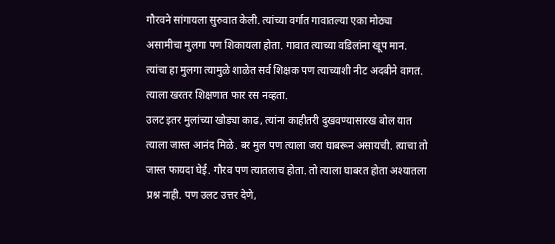गौरवने सांगायला सुरुवात केली. त्यांच्या वर्गात गावातल्या एका मोठ्या असामीचा मुलगा पण शिकायला होता. गावात त्याच्या वडिलांना खूप मान. त्यांचा हा मुलगा त्यामुळे शाळेत सर्व शिक्षक पण त्याच्याशी नीट अदबीने वागत. त्याला खरतर शिक्षणात फार रस नव्हता.
उलट इतर मुलांच्या खोड्या काढ, त्यांना काहीतरी दुखवण्यासारख बोल यात त्याला जास्त आनंद मिळे. बर मुल पण त्याला जरा घाबरून असायची. त्याचा तो जास्त फायदा घेई. गौरव पण त्यातलाच होता. तो त्याला घाबरत होता अश्यातला प्रश्न नाही. पण उलट उत्तर देणे,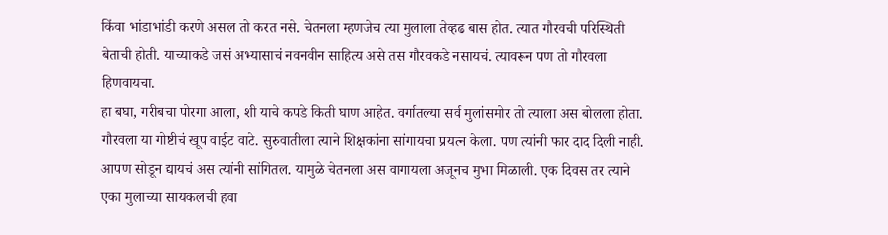किंवा भांडाभांडी करणे असल तो करत नसे. चेतनला म्हणजेच त्या मुलाला तेव्हढ बास होत. त्यात गौरवची परिस्थिती बेताची होती. याच्याकडे जसं अभ्यासाचं नवनवीन साहित्य असे तस गौरवकडे नसायचं. त्यावरून पण तो गौरवला हिणवायचा.
हा बघा, गरीबचा पोरगा आला, शी याचे कपडे किती घाण आहेत. वर्गातल्या सर्व मुलांसमोर तो त्याला अस बोलला होता. गौरवला या गोष्टीचं खूप वाईट वाटे. सुरुवातीला त्याने शिक्षकांना सांगायचा प्रयत्न केला. पण त्यांनी फार दाद दिली नाही. आपण सोडून द्यायचं अस त्यांनी सांगितल. यामुळे चेतनला अस वागायला अजूनच मुभा मिळाली. एक दिवस तर त्याने एका मुलाच्या सायकलची हवा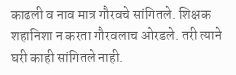काढली व नाव मात्र गौरवचे सांगितले. शिक्षक शहानिशा न करता गौरवलाच ओरडले. तरी त्याने घरी काही सांगितले नाही.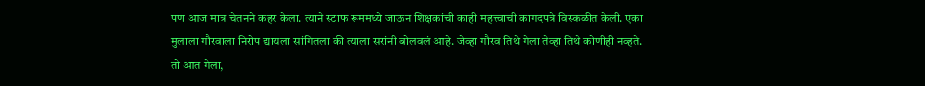पण आज मात्र चेतनने कहर केला. त्याने स्टाफ रूममध्ये जाऊन शिक्षकांची काही महत्त्वाची कागदपत्रे विस्कळीत केली. एका मुलाला गौरवाला निरोप द्यायला सांगितला की त्याला सरांनी बोलवलं आहे. जेव्हा गौरव तिथे गेला तेव्हा तिथे कोणीही नव्हते. तो आत गेला,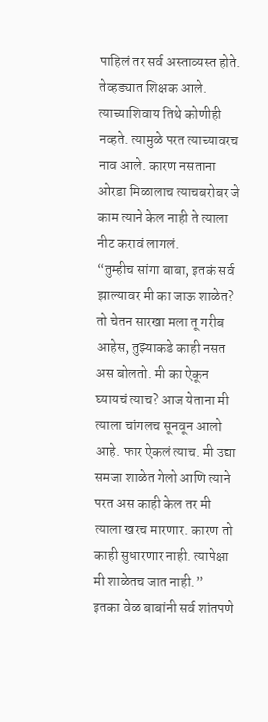पाहिलं तर सर्व अस्ताव्यस्त होते. तेव्हड्यात शिक्षक आले. त्याच्याशिवाय तिथे कोणीही नव्हते. त्यामुळे परत त्याच्यावरच नाव आले. कारण नसताना ओरडा मिळालाच त्याचबरोबर जे काम त्याने केल नाही ते त्याला नीट करावं लागलं.
“तुम्हीच सांगा बाबा, इतकं सर्व झाल्यावर मी का जाऊ शाळेत? तो चेतन सारखा मला तू गरीब आहेस, तुझ्याकडे काही नसत अस बोलतो. मी का ऐकून घ्यायचं त्याच? आज येताना मी त्याला चांगलच सूनवून आलो आहे. फार ऐकलं त्याच. मी उद्या समजा शाळेत गेलो आणि त्याने परत अस काही केल तर मी त्याला खरच मारणार. कारण तो काही सुधारणार नाही. त्यापेक्षा मी शाळेतच जात नाही.”
इतका वेळ बाबांनी सर्व शांतपणे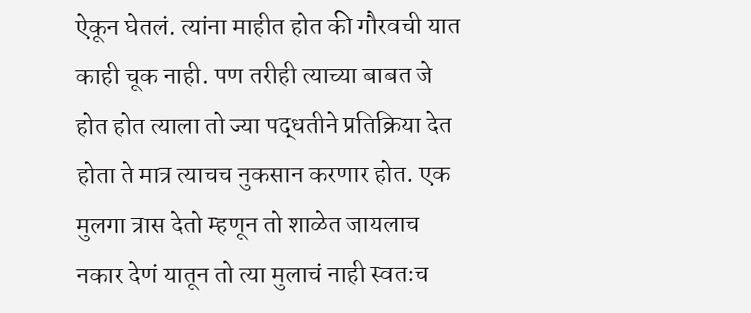ऐकून घेतलं. त्यांना माहीत होत की गौरवची यात काही चूक नाही. पण तरीही त्याच्या बाबत जे होत होत त्याला तो ज्या पद्धतीने प्रतिक्रिया देत होता ते मात्र त्याचच नुकसान करणार होत. एक मुलगा त्रास देतो म्हणून तो शाळेत जायलाच नकार देणं यातून तो त्या मुलाचं नाही स्वतःच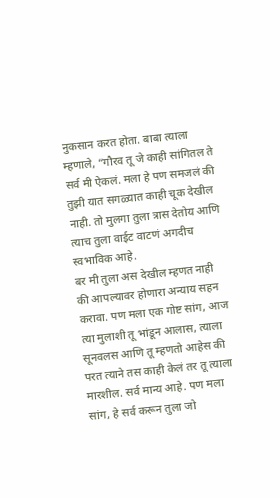नुकसान करत होता. बाबा त्याला म्हणाले, “गौरव तू जे काही सांगितल ते सर्व मी ऐकलं. मला हे पण समजलं की तुझी यात सगळ्यात काही चूक देखील नाही. तो मुलगा तुला त्रास देतोय आणि त्याच तुला वाईट वाटणं अगदीच स्वभाविक आहे.
बर मी तुला अस देखील म्हणत नाही की आपल्यावर होणारा अन्याय सहन करावा. पण मला एक गोष्ट सांग, आज त्या मुलाशी तू भांडून आलास, त्याला सूनवलस आणि तू म्हणतो आहेस की परत त्याने तस काही केलं तर तू त्याला मारशील. सर्व मान्य आहे. पण मला सांग, हे सर्व करून तुला जो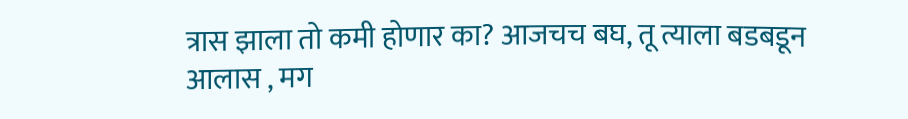त्रास झाला तो कमी होणार का? आजचच बघ, तू त्याला बडबडून आलास , मग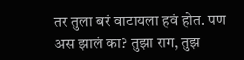तर तुला बरं वाटायला हवं होत. पण अस झालं का? तुझा राग, तुझ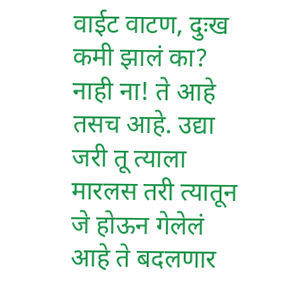वाईट वाटण, दुःख कमी झालं का? नाही ना! ते आहे तसच आहे. उद्या जरी तू त्याला मारलस तरी त्यातून जे होऊन गेलेलं आहे ते बदलणार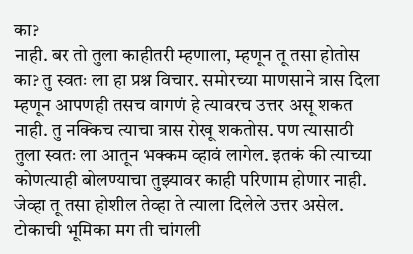का?
नाही. बर तो तुला काहीतरी म्हणाला, म्हणून तू तसा होतोस का? तु स्वतः ला हा प्रश्न विचार. समोरच्या माणसाने त्रास दिला म्हणून आपणही तसच वागणं हे त्यावरच उत्तर असू शकत नाही. तु नक्किच त्याचा त्रास रोखू शकतोस. पण त्यासाठी तुला स्वतः ला आतून भक्कम व्हावं लागेल. इतकं की त्याच्या कोणत्याही बोलण्याचा तुझ्यावर काही परिणाम होणार नाही. जेव्हा तू तसा होशील तेव्हा ते त्याला दिलेले उत्तर असेल. टोकाची भूमिका मग ती चांगली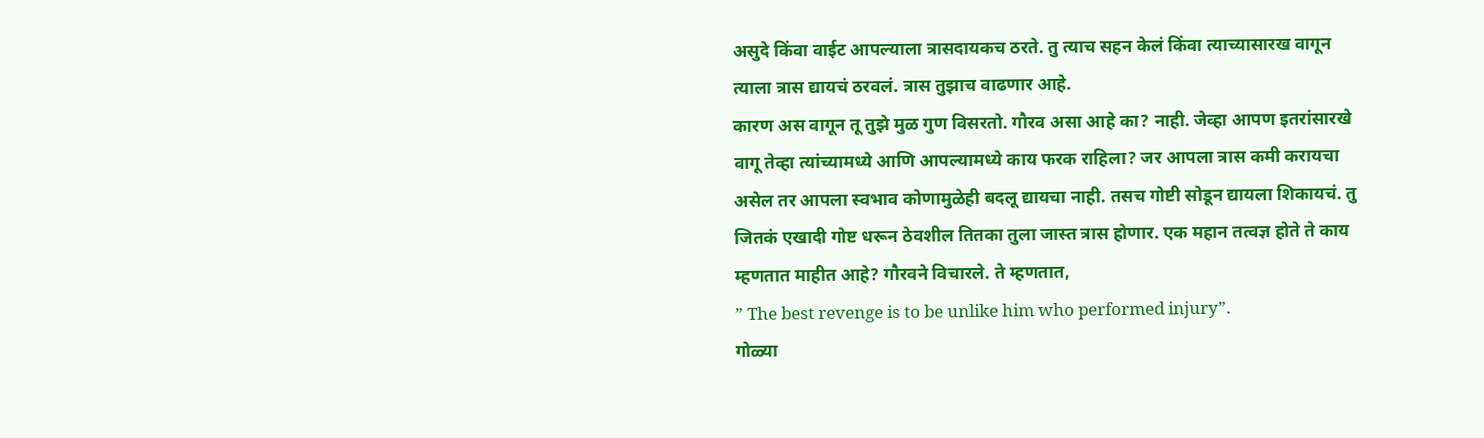असुदे किंवा वाईट आपल्याला त्रासदायकच ठरते. तु त्याच सहन केलं किंवा त्याच्यासारख वागून त्याला त्रास द्यायचं ठरवलं. त्रास तुझाच वाढणार आहे.
कारण अस वागून तू तुझे मुळ गुण विसरतो. गौरव असा आहे का? नाही. जेव्हा आपण इतरांसारखे वागू तेव्हा त्यांच्यामध्ये आणि आपल्यामध्ये काय फरक राहिला? जर आपला त्रास कमी करायचा असेल तर आपला स्वभाव कोणामुळेही बदलू द्यायचा नाही. तसच गोष्टी सोडून द्यायला शिकायचं. तु जितकं एखादी गोष्ट धरून ठेवशील तितका तुला जास्त त्रास होणार. एक महान तत्वज्ञ होते ते काय म्हणतात माहीत आहे? गौरवने विचारले. ते म्हणतात,
” The best revenge is to be unlike him who performed injury”.
गोळ्या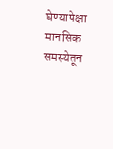घेण्यापेक्षा मानसिक समस्येतून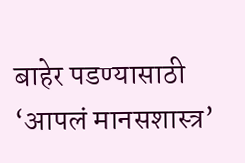बाहेर पडण्यासाठी ‘आपलं मानसशास्त्र’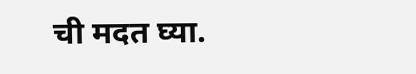ची मदत घ्या.